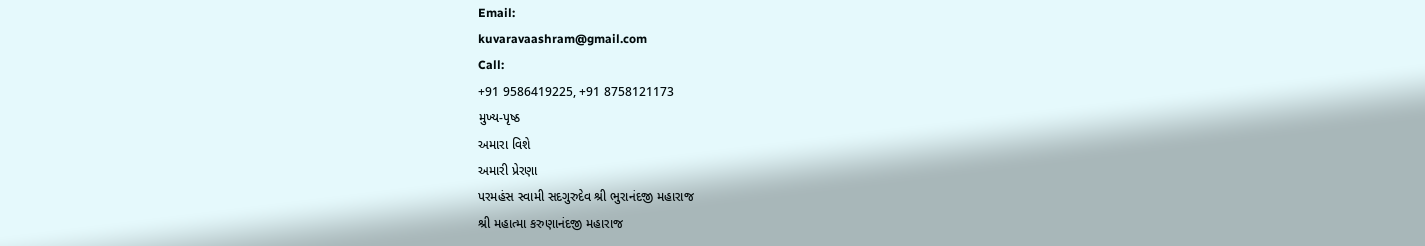Email:
kuvaravaashram@gmail.com
Call:
+91 9586419225, +91 8758121173
મુખ્ય-પૃષ્ઠ
અમારા વિશે
અમારી પ્રેરણા
પરમહંસ સ્વામી સદગુરુદેવ શ્રી ભુરાનંદજી મહારાજ
શ્રી મહાત્મા કરુણાનંદજી મહારાજ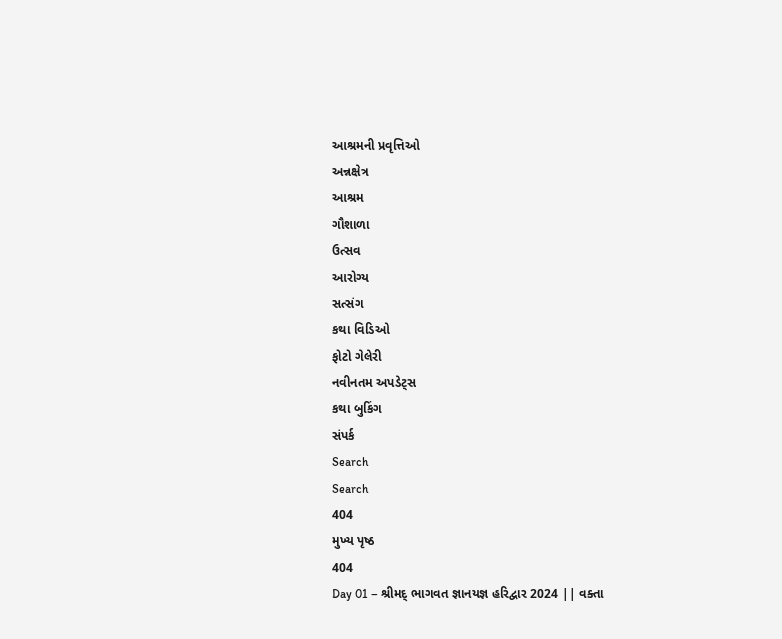આશ્રમની પ્રવૃત્તિઓ
અન્નક્ષેત્ર
આશ્રમ
ગૌશાળા
ઉત્સવ
આરોગ્ય
સત્સંગ
કથા વિડિઓ
ફોટો ગેલેરી
નવીનતમ અપડેટ્સ
કથા બુકિંગ
સંપર્ક
Search
Search
404
મુખ્ય પૃષ્ઠ
404
Day 01 – શ્રીમદ્ ભાગવત જ્ઞાનયજ્ઞ હરિદ્વાર 2024 || વક્તા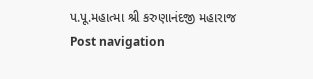પ.પૂ.મહાત્મા શ્રી કરુણાનંદજી મહારાજ
Post navigation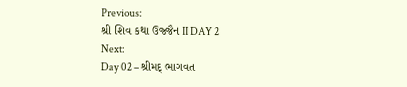Previous:
શ્રી શિવ કથા ઉજ્જૈન II DAY 2
Next:
Day 02 – શ્રીમદ્ ભાગવત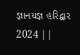જ્ઞાનયજ્ઞ હરિદ્વાર 2024 ||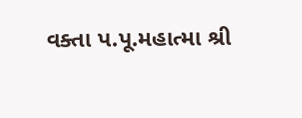વક્તા પ.પૂ.મહાત્મા શ્રી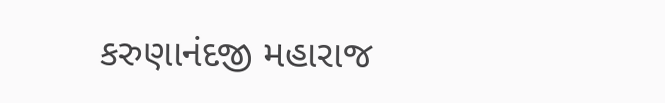કરુણાનંદજી મહારાજ